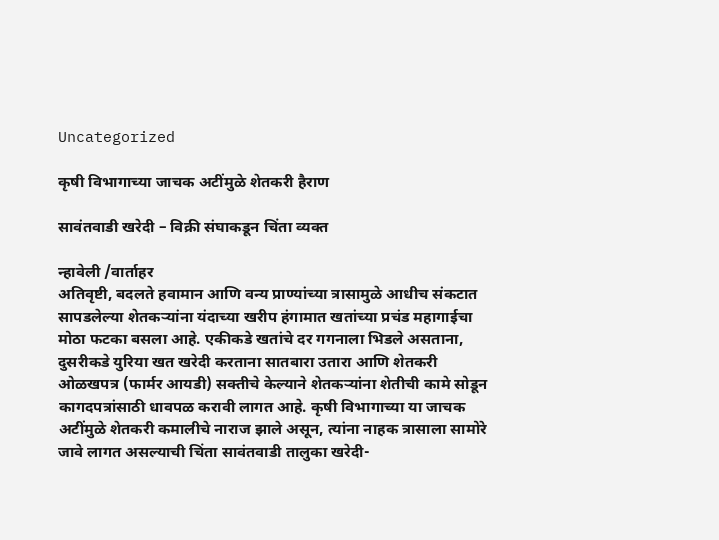Uncategorized

कृषी विभागाच्या जाचक अटींमुळे शेतकरी हैराण

सावंतवाडी खरेदी – विक्री संघाकडून चिंता व्यक्त

न्हावेली /वार्ताहर
अतिवृष्टी, बदलते हवामान आणि वन्य प्राण्यांच्या त्रासामुळे आधीच संकटात सापडलेल्या शेतकऱ्यांना यंदाच्या खरीप हंगामात खतांच्या प्रचंड महागाईचा मोठा फटका बसला आहे. एकीकडे खतांचे दर गगनाला भिडले असताना, दुसरीकडे युरिया खत खरेदी करताना सातबारा उतारा आणि शेतकरी ओळखपत्र (फार्मर आयडी) सक्तीचे केल्याने शेतकऱ्यांना शेतीची कामे सोडून कागदपत्रांसाठी धावपळ करावी लागत आहे. कृषी विभागाच्या या जाचक अटींमुळे शेतकरी कमालीचे नाराज झाले असून, त्यांना नाहक त्रासाला सामोरे जावे लागत असल्याची चिंता सावंतवाडी तालुका खरेदी-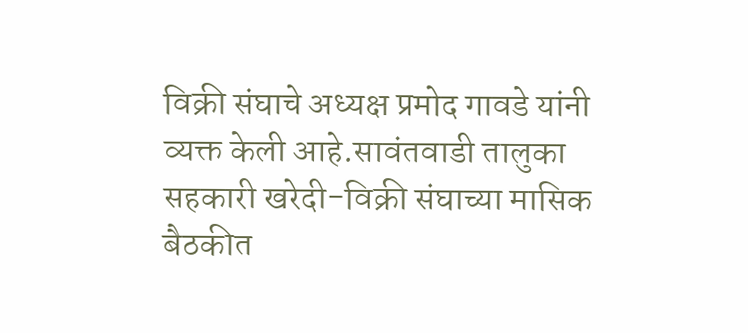विक्री संघाचे अध्यक्ष प्रमोद गावडे यांनी व्यक्त केली आहे.सावंतवाडी तालुका सहकारी खरेदी-विक्री संघाच्या मासिक बैठकीत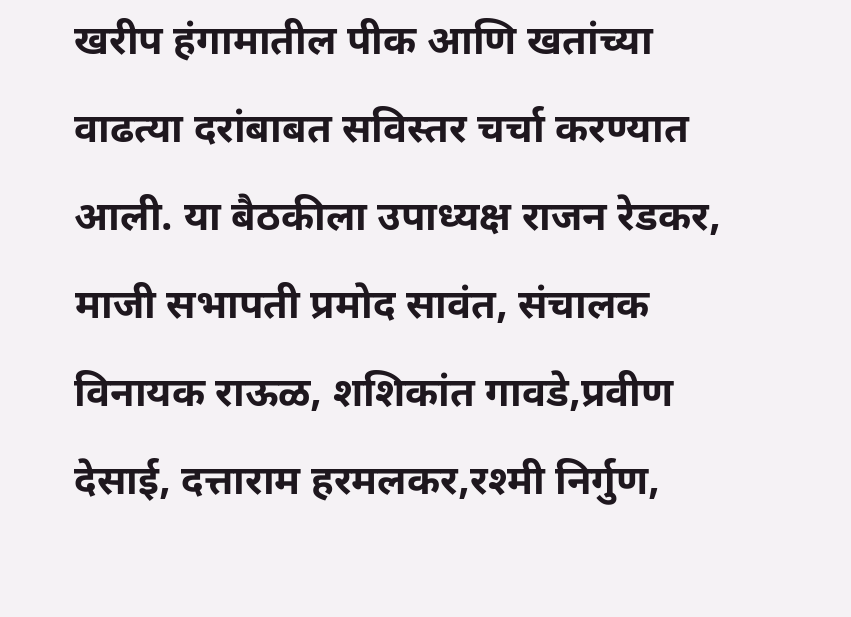खरीप हंगामातील पीक आणि खतांच्या वाढत्या दरांबाबत सविस्तर चर्चा करण्यात आली. या बैठकीला उपाध्यक्ष राजन रेडकर, माजी सभापती प्रमोद सावंत, संचालक विनायक राऊळ, शशिकांत गावडे,प्रवीण देसाई, दत्ताराम हरमलकर,रश्मी निर्गुण,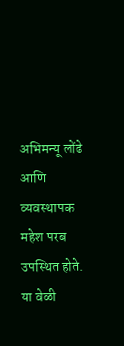अभिमन्यू लोंढे आणि व्यवस्थापक महेश परब उपस्थित होते. या वेळी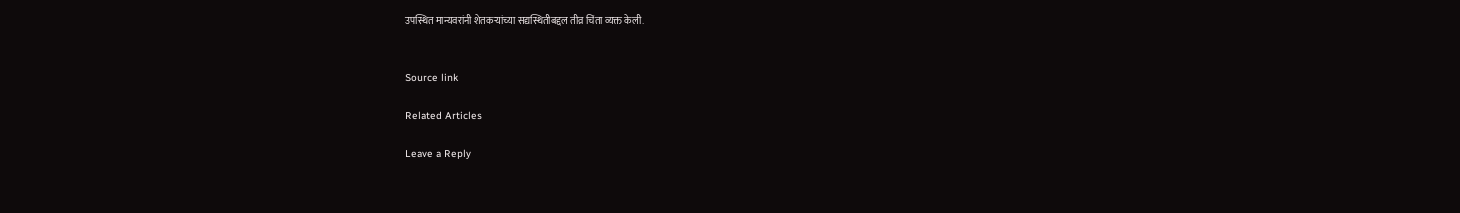उपस्थित मान्यवरांनी शेतकऱ्यांच्या सद्यस्थितीबद्दल तीव्र चिंता व्यक्त केली.


Source link

Related Articles

Leave a Reply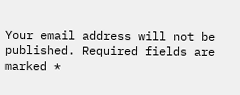Your email address will not be published. Required fields are marked *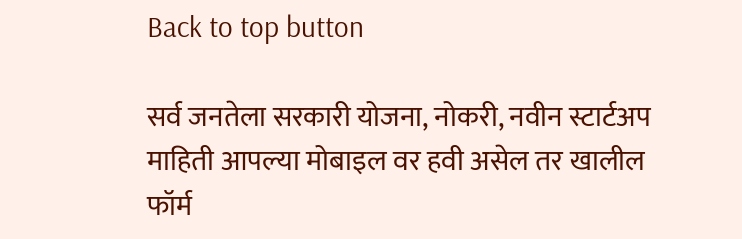Back to top button

सर्व जनतेला सरकारी योजना, नोकरी, नवीन स्टार्टअप माहिती आपल्या मोबाइल वर हवी असेल तर खालील फॉर्म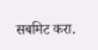सबमिट करा.